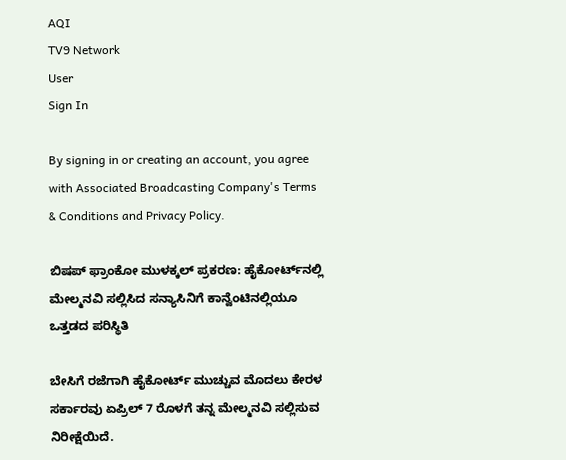AQI
TV9 Network
User
Sign In

By signing in or creating an account, you agree with Associated Broadcasting Company's Terms & Conditions and Privacy Policy.

ಬಿಷಪ್ ಫ್ರಾಂಕೋ ಮುಳಕ್ಕಲ್ ಪ್ರಕರಣ: ಹೈಕೋರ್ಟ್‌ನಲ್ಲಿ ಮೇಲ್ಮನವಿ ಸಲ್ಲಿಸಿದ ಸನ್ಯಾಸಿನಿಗೆ ಕಾನ್ವೆಂಟಿನಲ್ಲಿಯೂ ಒತ್ತಡದ ಪರಿಸ್ಥಿತಿ

ಬೇಸಿಗೆ ರಜೆಗಾಗಿ ಹೈಕೋರ್ಟ್ ಮುಚ್ಚುವ ಮೊದಲು ಕೇರಳ ಸರ್ಕಾರವು ಏಪ್ರಿಲ್ 7 ರೊಳಗೆ ತನ್ನ ಮೇಲ್ಮನವಿ ಸಲ್ಲಿಸುವ ನಿರೀಕ್ಷೆಯಿದೆ.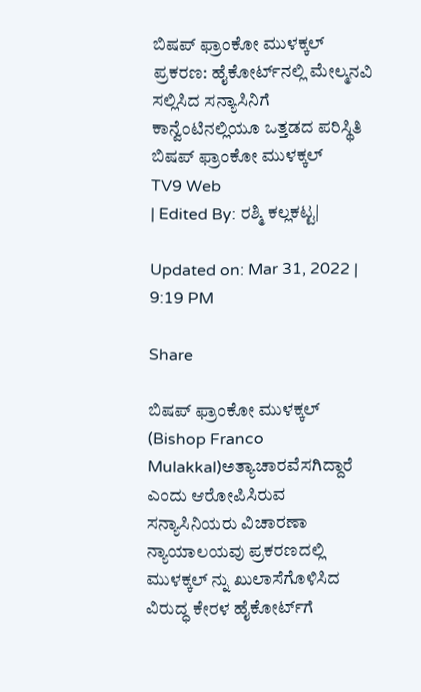ಬಿಷಪ್ ಫ್ರಾಂಕೋ ಮುಳಕ್ಕಲ್ ಪ್ರಕರಣ: ಹೈಕೋರ್ಟ್‌ನಲ್ಲಿ ಮೇಲ್ಮನವಿ ಸಲ್ಲಿಸಿದ ಸನ್ಯಾಸಿನಿಗೆ ಕಾನ್ವೆಂಟಿನಲ್ಲಿಯೂ ಒತ್ತಡದ ಪರಿಸ್ಥಿತಿ
ಬಿಷಪ್ ಫ್ರಾಂಕೋ ಮುಳಕ್ಕಲ್
TV9 Web
| Edited By: ರಶ್ಮಿ ಕಲ್ಲಕಟ್ಟ|

Updated on: Mar 31, 2022 | 9:19 PM

Share

ಬಿಷಪ್ ಫ್ರಾಂಕೋ ಮುಳಕ್ಕಲ್ (Bishop Franco Mulakkal)ಅತ್ಯಾಚಾರವೆಸಗಿದ್ದಾರೆ ಎಂದು ಆರೋಪಿಸಿರುವ ಸನ್ಯಾಸಿನಿಯರು ವಿಚಾರಣಾ ನ್ಯಾಯಾಲಯವು ಪ್ರಕರಣದಲ್ಲಿ ಮುಳಕ್ಕಲ್ ನ್ನು ಖುಲಾಸೆಗೊಳಿಸಿದ ವಿರುದ್ಧ ಕೇರಳ ಹೈಕೋರ್ಟ್‌ಗೆ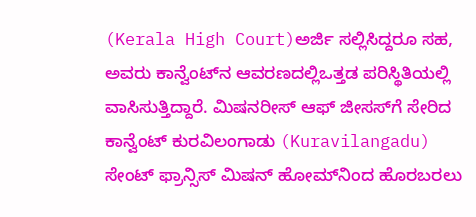(Kerala High Court)ಅರ್ಜಿ ಸಲ್ಲಿಸಿದ್ದರೂ ಸಹ, ಅವರು ಕಾನ್ವೆಂಟ್‌ನ ಆವರಣದಲ್ಲಿಒತ್ತಡ ಪರಿಸ್ಥಿತಿಯಲ್ಲಿ ವಾಸಿಸುತ್ತಿದ್ದಾರೆ. ಮಿಷನರೀಸ್ ಆಫ್ ಜೀಸಸ್‌ಗೆ ಸೇರಿದ ಕಾನ್ವೆಂಟ್ ಕುರವಿಲಂಗಾಡು (Kuravilangadu)  ಸೇಂಟ್ ಫ್ರಾನ್ಸಿಸ್ ಮಿಷನ್ ಹೋಮ್‌ನಿಂದ ಹೊರಬರಲು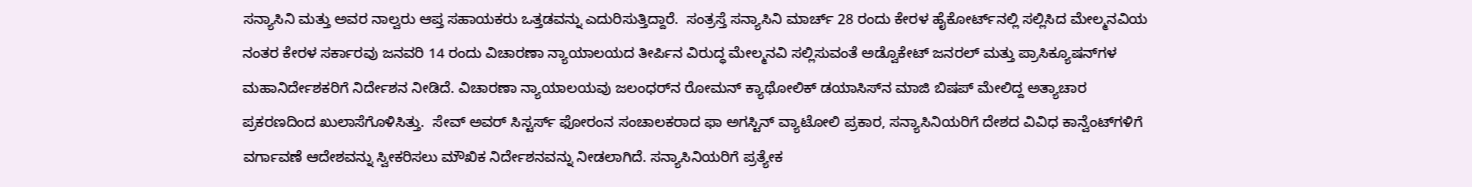ಸನ್ಯಾಸಿನಿ ಮತ್ತು ಅವರ ನಾಲ್ವರು ಆಪ್ತ ಸಹಾಯಕರು ಒತ್ತಡವನ್ನು ಎದುರಿಸುತ್ತಿದ್ದಾರೆ.  ಸಂತ್ರಸ್ತೆ ಸನ್ಯಾಸಿನಿ ಮಾರ್ಚ್ 28 ರಂದು ಕೇರಳ ಹೈಕೋರ್ಟ್‌ನಲ್ಲಿ ಸಲ್ಲಿಸಿದ ಮೇಲ್ಮನವಿಯ ನಂತರ ಕೇರಳ ಸರ್ಕಾರವು ಜನವರಿ 14 ರಂದು ವಿಚಾರಣಾ ನ್ಯಾಯಾಲಯದ ತೀರ್ಪಿನ ವಿರುದ್ಧ ಮೇಲ್ಮನವಿ ಸಲ್ಲಿಸುವಂತೆ ಅಡ್ವೊಕೇಟ್ ಜನರಲ್ ಮತ್ತು ಪ್ರಾಸಿಕ್ಯೂಷನ್‌ಗಳ ಮಹಾನಿರ್ದೇಶಕರಿಗೆ ನಿರ್ದೇಶನ ನೀಡಿದೆ. ವಿಚಾರಣಾ ನ್ಯಾಯಾಲಯವು ಜಲಂಧರ್‌ನ ರೋಮನ್ ಕ್ಯಾಥೋಲಿಕ್ ಡಯಾಸಿಸ್‌ನ ಮಾಜಿ ಬಿಷಪ್ ಮೇಲಿದ್ದ ಅತ್ಯಾಚಾರ ಪ್ರಕರಣದಿಂದ ಖುಲಾಸೆಗೊಳಿಸಿತ್ತು.  ಸೇವ್ ಅವರ್ ಸಿಸ್ಟರ್ಸ್ ಫೋರಂನ ಸಂಚಾಲಕರಾದ ಫಾ ಅಗಸ್ಟಿನ್ ವ್ಯಾಟೋಲಿ ಪ್ರಕಾರ, ಸನ್ಯಾಸಿನಿಯರಿಗೆ ದೇಶದ ವಿವಿಧ ಕಾನ್ವೆಂಟ್‌ಗಳಿಗೆ ವರ್ಗಾವಣೆ ಆದೇಶವನ್ನು ಸ್ವೀಕರಿಸಲು ಮೌಖಿಕ ನಿರ್ದೇಶನವನ್ನು ನೀಡಲಾಗಿದೆ. ಸನ್ಯಾಸಿನಿಯರಿಗೆ ಪ್ರತ್ಯೇಕ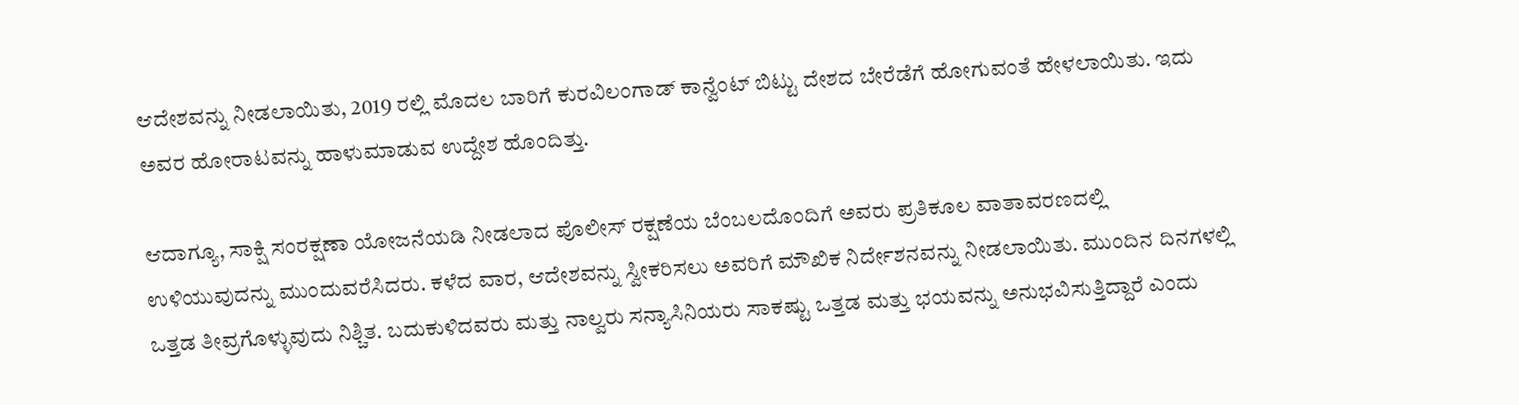ಆದೇಶವನ್ನು ನೀಡಲಾಯಿತು, 2019 ರಲ್ಲಿ ಮೊದಲ ಬಾರಿಗೆ ಕುರವಿಲಂಗಾಡ್ ಕಾನ್ವೆಂಟ್ ಬಿಟ್ಟು ದೇಶದ ಬೇರೆಡೆಗೆ ಹೋಗುವಂತೆ ಹೇಳಲಾಯಿತು. ಇದು ಅವರ ಹೋರಾಟವನ್ನು ಹಾಳುಮಾಡುವ ಉದ್ದೇಶ ಹೊಂದಿತ್ತು.

ಆದಾಗ್ಯೂ, ಸಾಕ್ಷಿ ಸಂರಕ್ಷಣಾ ಯೋಜನೆಯಡಿ ನೀಡಲಾದ ಪೊಲೀಸ್ ರಕ್ಷಣೆಯ ಬೆಂಬಲದೊಂದಿಗೆ ಅವರು ಪ್ರತಿಕೂಲ ವಾತಾವರಣದಲ್ಲಿ ಉಳಿಯುವುದನ್ನು ಮುಂದುವರೆಸಿದರು. ಕಳೆದ ವಾರ, ಆದೇಶವನ್ನು ಸ್ವೀಕರಿಸಲು ಅವರಿಗೆ ಮೌಖಿಕ ನಿರ್ದೇಶನವನ್ನು ನೀಡಲಾಯಿತು. ಮುಂದಿನ ದಿನಗಳಲ್ಲಿ ಒತ್ತಡ ತೀವ್ರಗೊಳ್ಳುವುದು ನಿಶ್ಚಿತ. ಬದುಕುಳಿದವರು ಮತ್ತು ನಾಲ್ವರು ಸನ್ಯಾಸಿನಿಯರು ಸಾಕಷ್ಟು ಒತ್ತಡ ಮತ್ತು ಭಯವನ್ನು ಅನುಭವಿಸುತ್ತಿದ್ದಾರೆ ಎಂದು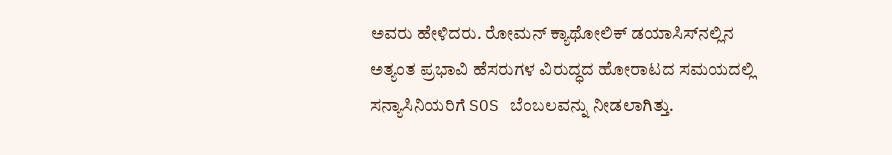ಅವರು ಹೇಳಿದರು. ರೋಮನ್ ಕ್ಯಾಥೋಲಿಕ್ ಡಯಾಸಿಸ್‌ನಲ್ಲಿನ ಅತ್ಯಂತ ಪ್ರಭಾವಿ ಹೆಸರುಗಳ ವಿರುದ್ಧದ ಹೋರಾಟದ ಸಮಯದಲ್ಲಿ ಸನ್ಯಾಸಿನಿಯರಿಗೆ SOS ಬೆಂಬಲವನ್ನು ನೀಡಲಾಗಿತ್ತು.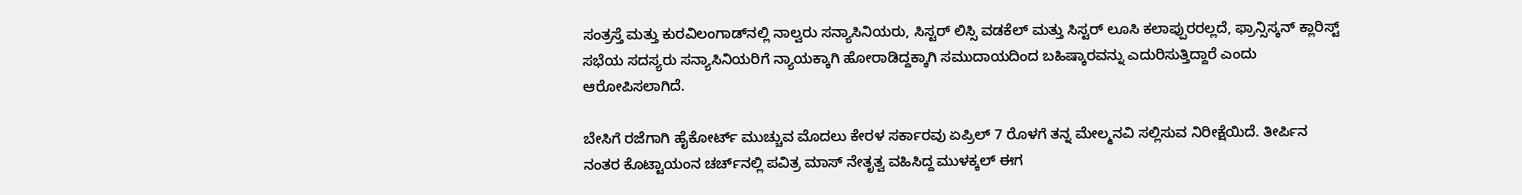ಸಂತ್ರಸ್ತೆ ಮತ್ತು ಕುರವಿಲಂಗಾಡ್‌ನಲ್ಲಿ ನಾಲ್ವರು ಸನ್ಯಾಸಿನಿಯರು, ಸಿಸ್ಟರ್ ಲಿಸ್ಸಿ ವಡಕೆಲ್ ಮತ್ತು ಸಿಸ್ಟರ್ ಲೂಸಿ ಕಲಾಪ್ಪುರರಲ್ಲದೆ, ಫ್ರಾನ್ಸಿಸ್ಕನ್ ಕ್ಲಾರಿಸ್ಟ್ ಸಭೆಯ ಸದಸ್ಯರು ಸನ್ಯಾಸಿನಿಯರಿಗೆ ನ್ಯಾಯಕ್ಕಾಗಿ ಹೋರಾಡಿದ್ದಕ್ಕಾಗಿ ಸಮುದಾಯದಿಂದ ಬಹಿಷ್ಕಾರವನ್ನು ಎದುರಿಸುತ್ತಿದ್ದಾರೆ ಎಂದು ಆರೋಪಿಸಲಾಗಿದೆ.

ಬೇಸಿಗೆ ರಜೆಗಾಗಿ ಹೈಕೋರ್ಟ್ ಮುಚ್ಚುವ ಮೊದಲು ಕೇರಳ ಸರ್ಕಾರವು ಏಪ್ರಿಲ್ 7 ರೊಳಗೆ ತನ್ನ ಮೇಲ್ಮನವಿ ಸಲ್ಲಿಸುವ ನಿರೀಕ್ಷೆಯಿದೆ. ತೀರ್ಪಿನ ನಂತರ ಕೊಟ್ಟಾಯಂನ ಚರ್ಚ್‌ನಲ್ಲಿ ಪವಿತ್ರ ಮಾಸ್ ನೇತೃತ್ವ ವಹಿಸಿದ್ದ ಮುಳಕ್ಕಲ್ ಈಗ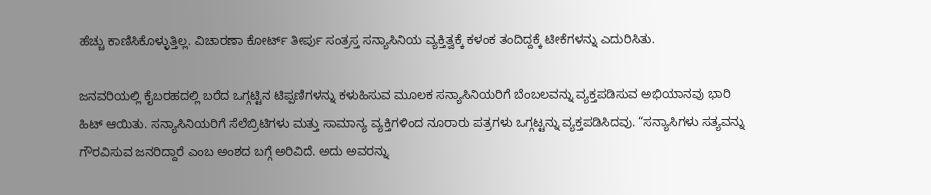ಹೆಚ್ಚು ಕಾಣಿಸಿಕೊಳ್ಳುತ್ತಿಲ್ಲ. ವಿಚಾರಣಾ ಕೋರ್ಟ್ ತೀರ್ಪು ಸಂತ್ರಸ್ತ ಸನ್ಯಾಸಿನಿಯ ವ್ಯಕ್ತಿತ್ವಕ್ಕೆ ಕಳಂಕ ತಂದಿದ್ದಕ್ಕೆ ಟೀಕೆಗಳನ್ನು ಎದುರಿಸಿತು.

ಜನವರಿಯಲ್ಲಿ ಕೈಬರಹದಲ್ಲಿ ಬರೆದ ಒಗ್ಗಟ್ಟಿನ ಟಿಪ್ಪಣಿಗಳನ್ನು ಕಳುಹಿಸುವ ಮೂಲಕ ಸನ್ಯಾಸಿನಿಯರಿಗೆ ಬೆಂಬಲವನ್ನು ವ್ಯಕ್ತಪಡಿಸುವ ಅಭಿಯಾನವು ಭಾರಿ ಹಿಟ್ ಆಯಿತು. ಸನ್ಯಾಸಿನಿಯರಿಗೆ ಸೆಲೆಬ್ರಿಟಿಗಳು ಮತ್ತು ಸಾಮಾನ್ಯ ವ್ಯಕ್ತಿಗಳಿಂದ ನೂರಾರು ಪತ್ರಗಳು ಒಗ್ಗಟ್ಟನ್ನು ವ್ಯಕ್ತಪಡಿಸಿದವು. “ಸನ್ಯಾಸಿಗಳು ಸತ್ಯವನ್ನು ಗೌರವಿಸುವ ಜನರಿದ್ದಾರೆ ಎಂಬ ಅಂಶದ ಬಗ್ಗೆ ಅರಿವಿದೆ. ಅದು ಅವರನ್ನು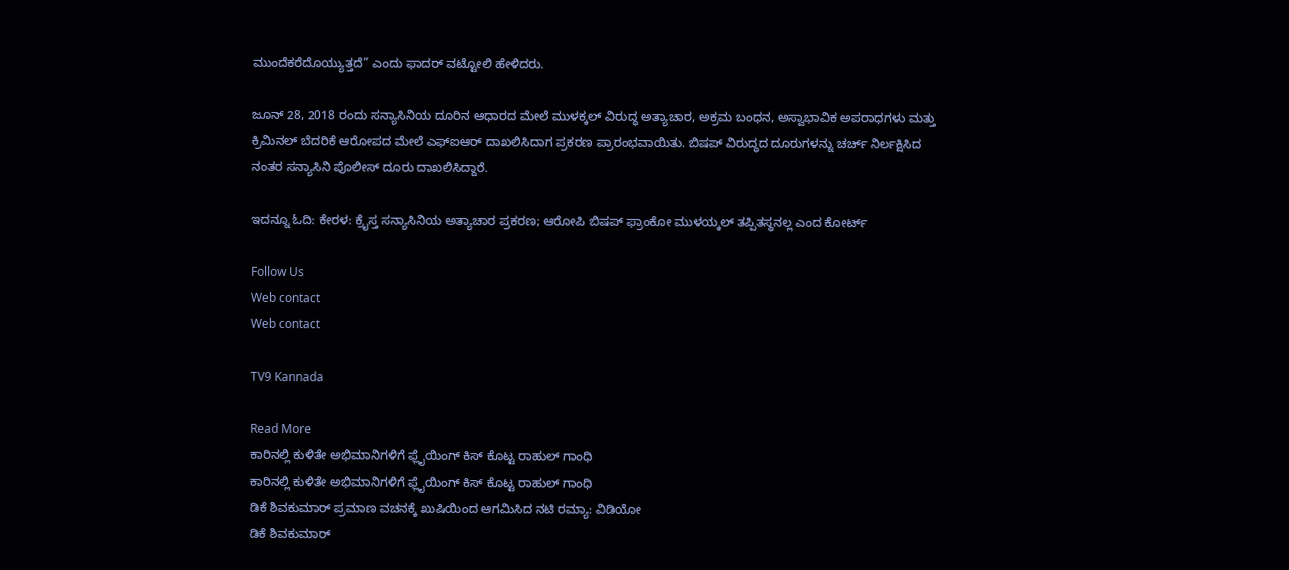ಮುಂದೆಕರೆದೊಯ್ಯುತ್ತದೆ” ಎಂದು ಫಾದರ್ ವಟ್ಟೋಲಿ ಹೇಳಿದರು.

ಜೂನ್ 28, 2018 ರಂದು ಸನ್ಯಾಸಿನಿಯ ದೂರಿನ ಆಧಾರದ ಮೇಲೆ ಮುಳಕ್ಕಲ್ ವಿರುದ್ಧ ಅತ್ಯಾಚಾರ, ಅಕ್ರಮ ಬಂಧನ, ಅಸ್ವಾಭಾವಿಕ ಅಪರಾಧಗಳು ಮತ್ತು ಕ್ರಿಮಿನಲ್ ಬೆದರಿಕೆ ಆರೋಪದ ಮೇಲೆ ಎಫ್‌ಐಆರ್ ದಾಖಲಿಸಿದಾಗ ಪ್ರಕರಣ ಪ್ರಾರಂಭವಾಯಿತು. ಬಿಷಪ್ ವಿರುದ್ಧದ ದೂರುಗಳನ್ನು ಚರ್ಚ್ ನಿರ್ಲಕ್ಷಿಸಿದ ನಂತರ ಸನ್ಯಾಸಿನಿ ಪೊಲೀಸ್ ದೂರು ದಾಖಲಿಸಿದ್ದಾರೆ.

ಇದನ್ನೂ ಓದಿ: ಕೇರಳ: ಕ್ರೈಸ್ತ ಸನ್ಯಾಸಿನಿಯ ಅತ್ಯಾಚಾರ ಪ್ರಕರಣ; ಆರೋಪಿ ಬಿಷಪ್ ಫ್ರಾಂಕೋ ಮುಳಯ್ಕಲ್ ತಪ್ಪಿತಸ್ಥನಲ್ಲ ಎಂದ ಕೋರ್ಟ್

Follow Us
Web contact
Web contact

TV9 Kannada

Read More
ಕಾರಿನಲ್ಲಿ ಕುಳಿತೇ ಅಭಿಮಾನಿಗಳಿಗೆ ಫ್ಲೈಯಿಂಗ್ ಕಿಸ್ ಕೊಟ್ಟ ರಾಹುಲ್ ಗಾಂಧಿ
ಕಾರಿನಲ್ಲಿ ಕುಳಿತೇ ಅಭಿಮಾನಿಗಳಿಗೆ ಫ್ಲೈಯಿಂಗ್ ಕಿಸ್ ಕೊಟ್ಟ ರಾಹುಲ್ ಗಾಂಧಿ
ಡಿಕೆ ಶಿವಕುಮಾರ್ ಪ್ರಮಾಣ ವಚನಕ್ಕೆ ಖುಷಿಯಿಂದ ಆಗಮಿಸಿದ ನಟಿ ರಮ್ಯಾ: ವಿಡಿಯೋ
ಡಿಕೆ ಶಿವಕುಮಾರ್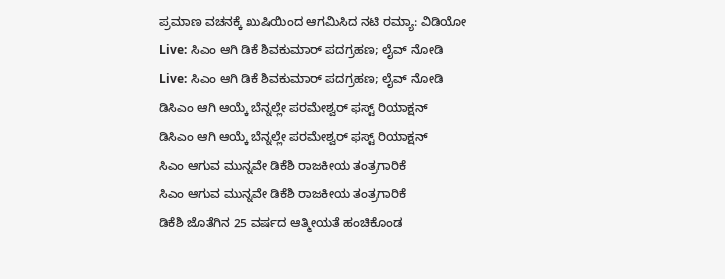ಪ್ರಮಾಣ ವಚನಕ್ಕೆ ಖುಷಿಯಿಂದ ಆಗಮಿಸಿದ ನಟಿ ರಮ್ಯಾ: ವಿಡಿಯೋ
Live: ಸಿಎಂ ಆಗಿ ಡಿಕೆ ಶಿವಕುಮಾರ್ ಪದಗ್ರಹಣ; ಲೈವ್ ನೋಡಿ
Live: ಸಿಎಂ ಆಗಿ ಡಿಕೆ ಶಿವಕುಮಾರ್ ಪದಗ್ರಹಣ; ಲೈವ್ ನೋಡಿ
ಡಿಸಿಎಂ ಆಗಿ ಆಯ್ಕೆ ಬೆನ್ನಲ್ಲೇ ಪರಮೇಶ್ವರ್ ಫಸ್ಟ್ ರಿಯಾಕ್ಷನ್
ಡಿಸಿಎಂ ಆಗಿ ಆಯ್ಕೆ ಬೆನ್ನಲ್ಲೇ ಪರಮೇಶ್ವರ್ ಫಸ್ಟ್ ರಿಯಾಕ್ಷನ್
ಸಿಎಂ ಆಗುವ ಮುನ್ನವೇ ಡಿಕೆಶಿ ರಾಜಕೀಯ ತಂತ್ರಗಾರಿಕೆ
ಸಿಎಂ ಆಗುವ ಮುನ್ನವೇ ಡಿಕೆಶಿ ರಾಜಕೀಯ ತಂತ್ರಗಾರಿಕೆ
ಡಿಕೆಶಿ ಜೊತೆಗಿನ 25 ವರ್ಷದ ಆತ್ಮೀಯತೆ ಹಂಚಿಕೊಂಡ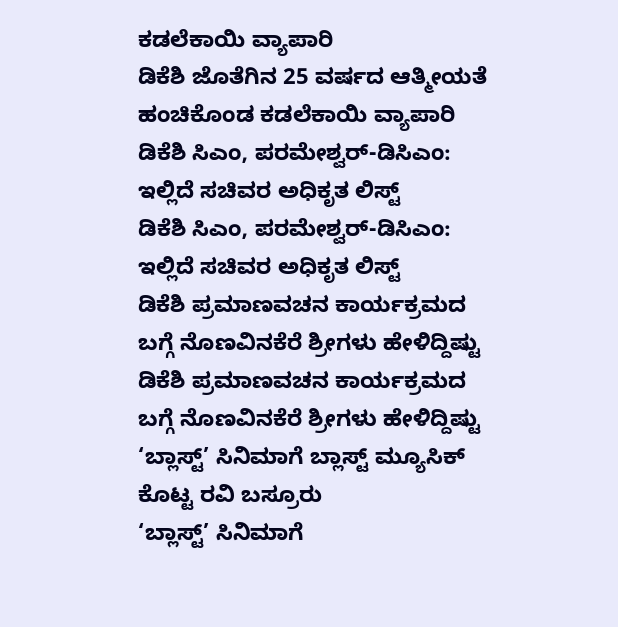ಕಡಲೆಕಾಯಿ ವ್ಯಾಪಾರಿ
ಡಿಕೆಶಿ ಜೊತೆಗಿನ 25 ವರ್ಷದ ಆತ್ಮೀಯತೆ ಹಂಚಿಕೊಂಡ ಕಡಲೆಕಾಯಿ ವ್ಯಾಪಾರಿ
ಡಿಕೆಶಿ ಸಿಎಂ, ಪರಮೇಶ್ವರ್-ಡಿಸಿಎಂ: ಇಲ್ಲಿದೆ ಸಚಿವರ ಅಧಿಕೃತ ಲಿಸ್ಟ್
ಡಿಕೆಶಿ ಸಿಎಂ, ಪರಮೇಶ್ವರ್-ಡಿಸಿಎಂ: ಇಲ್ಲಿದೆ ಸಚಿವರ ಅಧಿಕೃತ ಲಿಸ್ಟ್
ಡಿಕೆಶಿ ಪ್ರಮಾಣವಚನ ಕಾರ್ಯಕ್ರಮದ ಬಗ್ಗೆ ನೊಣವಿನಕೆರೆ ಶ್ರೀಗಳು ಹೇಳಿದ್ದಿಷ್ಟು
ಡಿಕೆಶಿ ಪ್ರಮಾಣವಚನ ಕಾರ್ಯಕ್ರಮದ ಬಗ್ಗೆ ನೊಣವಿನಕೆರೆ ಶ್ರೀಗಳು ಹೇಳಿದ್ದಿಷ್ಟು
‘ಬ್ಲಾಸ್ಟ್’ ಸಿನಿಮಾಗೆ ಬ್ಲಾಸ್ಟ್ ಮ್ಯೂಸಿಕ್ ಕೊಟ್ಟ ರವಿ ಬಸ್ರೂರು
‘ಬ್ಲಾಸ್ಟ್’ ಸಿನಿಮಾಗೆ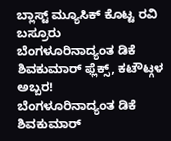ಬ್ಲಾಸ್ಟ್ ಮ್ಯೂಸಿಕ್ ಕೊಟ್ಟ ರವಿ ಬಸ್ರೂರು
ಬೆಂಗಳೂರಿನಾದ್ಯಂತ ಡಿಕೆ ಶಿವಕುಮಾರ್ ಫ್ಲೆಕ್ಸ್, ಕಟೌಟ್ಗಳ ಅಬ್ಬರ!
ಬೆಂಗಳೂರಿನಾದ್ಯಂತ ಡಿಕೆ ಶಿವಕುಮಾರ್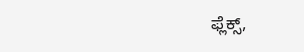ಫ್ಲೆಕ್ಸ್,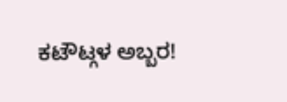ಕಟೌಟ್ಗಳ ಅಬ್ಬರ!